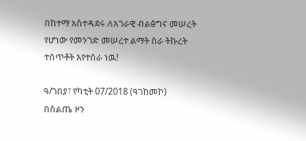በከተማ አስተዳደሩ ለአገራዊ ብልፅግና መሠረት የሆነው የመንገድ መሠረተ ልማት ስራ ትኩረት ተሰጥቶት እየተሰራ ነዉ!

ዓ/ገበያ፣ የካቲት 07/2018 (ዓገከመኮ)
በስልጤ ዞን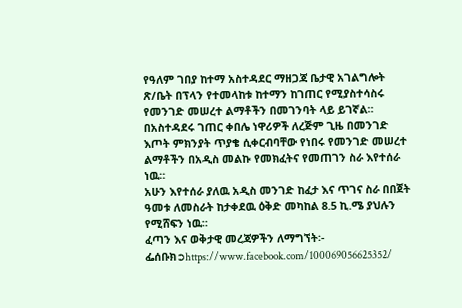የዓለም ገበያ ከተማ አስተዳደር ማዘጋጃ ቤታዊ አገልግሎት ጽ/ቤት በፕላን የተመላከቱ ከተማን ከገጠር የሚያስተሳስሩ የመንገድ መሠረተ ልማቶችን በመገንባት ላይ ይገኛል።
በአስተዳደሩ ገጠር ቀበሌ ነዋሪዎች ለረጅም ጊዜ በመንገድ እጦት ምክንያት ጥያቄ ሲቀርብባቸው የነበሩ የመንገድ መሠረተ ልማቶችን በአዲስ መልኩ የመክፈትና የመጠገን ስራ እየተሰራ ነዉ።
አሁን እየተሰራ ያለዉ አዲስ መንገድ ከፈታ እና ጥገና ስራ በበጀት ዓመቱ ለመስራት ከታቀደዉ ዕቅድ መካከል 8.5 ኪ.ሜ ያህሉን የሚሸፍን ነዉ።
ፈጣን እና ወቅታዊ መረጃዎችን ለማግኘት፡-
ፌሰቡክ➲https://www.facebook.com/100069056625352/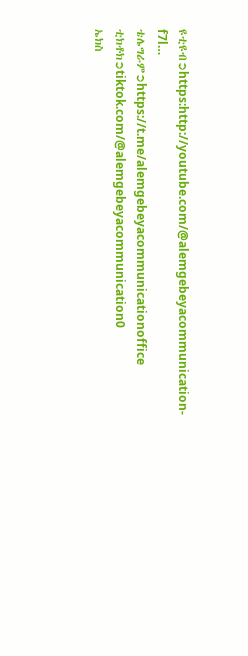ዩቲዩብ➲https:http://youtube.com/@alemgebeyacommunication-f7l…
ቴሌግራም➲https://t.me/alemgebeyacommunicationoffice
ቲክቶክ➲tiktok.com/@alemgebeyacommunication0
ኤክስ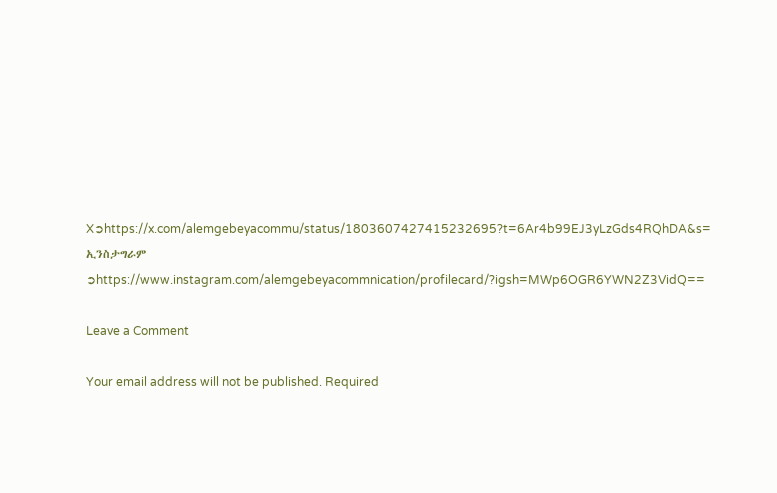X➲https://x.com/alemgebeyacommu/status/1803607427415232695?t=6Ar4b99EJ3yLzGds4RQhDA&s=
ኢንስታግራም ➲https://www.instagram.com/alemgebeyacommnication/profilecard/?igsh=MWp6OGR6YWN2Z3VidQ==

Leave a Comment

Your email address will not be published. Required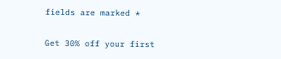fields are marked *

Get 30% off your first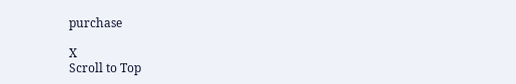purchase

X
Scroll to Top